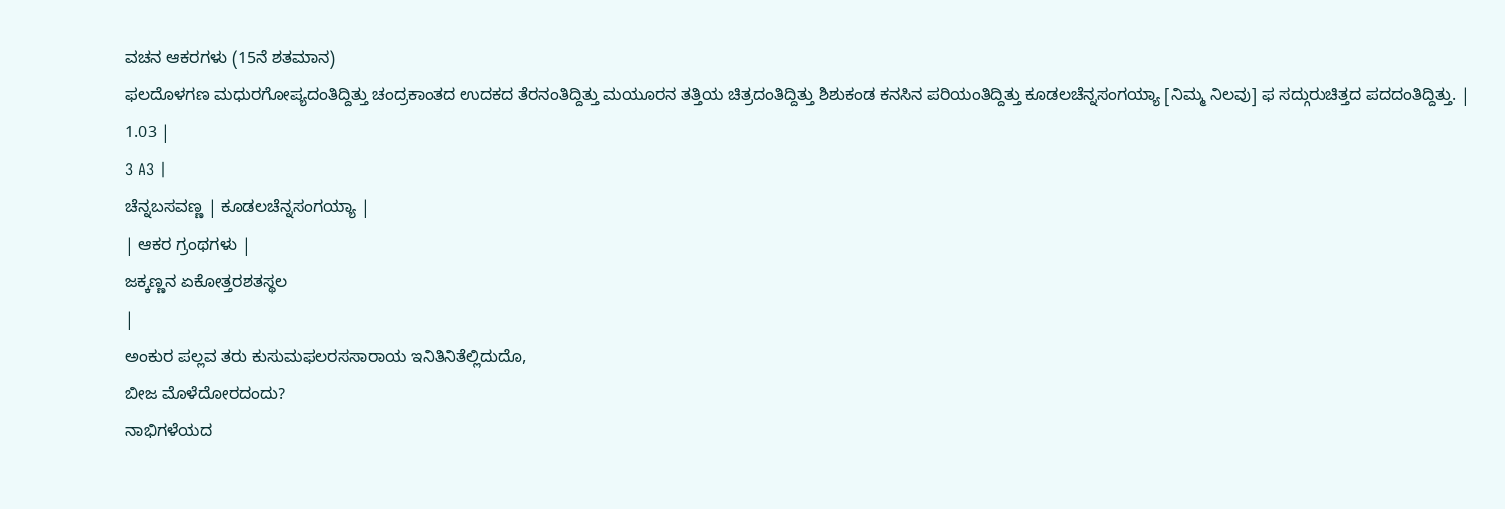ವಚನ ಆಕರಗಳು (15ನೆ ಶತಮಾನ)
ಫಲದೊಳಗಣ ಮಧುರಗೋಪ್ಯದಂತಿದ್ದಿತ್ತು ಚಂದ್ರಕಾಂತದ ಉದಕದ ತೆರನಂತಿದ್ದಿತ್ತು ಮಯೂರನ ತತ್ತಿಯ ಚಿತ್ರದಂತಿದ್ದಿತ್ತು ಶಿಶುಕಂಡ ಕನಸಿನ ಪರಿಯಂತಿದ್ದಿತ್ತು ಕೂಡಲಚೆನ್ನಸಂಗಯ್ಯಾ [ನಿಮ್ಮ ನಿಲವು] ಫ ಸದ್ಗುರುಚಿತ್ತದ ಪದದಂತಿದ್ದಿತ್ತು. |
1.03 |
3 A3 |
ಚೆನ್ನಬಸವಣ್ಣ | ಕೂಡಲಚೆನ್ನಸಂಗಯ್ಯಾ |
| ಆಕರ ಗ್ರಂಥಗಳು |
ಜಕ್ಕಣ್ಣನ ಏಕೋತ್ತರಶತಸ್ಥಲ
|
ಅಂಕುರ ಪಲ್ಲವ ತರು ಕುಸುಮಫಲರಸಸಾರಾಯ ಇನಿತಿನಿತೆಲ್ಲಿದುದೊ,
ಬೀಜ ಮೊಳೆದೋರದಂದು?
ನಾಭಿಗಳೆಯದ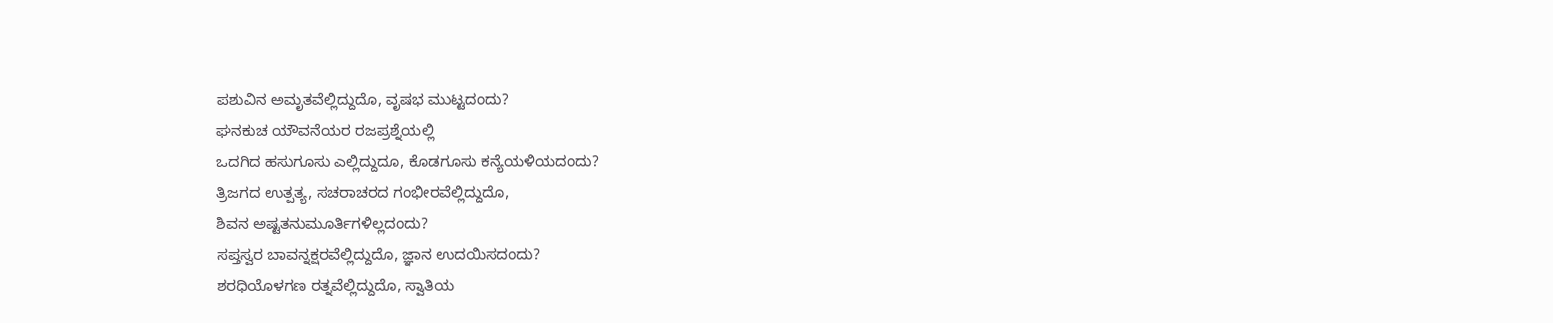ಪಶುವಿನ ಅಮೃತವೆಲ್ಲಿದ್ದುದೊ, ವೃಷಭ ಮುಟ್ಟದಂದು?
ಘನಕುಚ ಯೌವನೆಯರ ರಜಪ್ರಶ್ನೆಯಲ್ಲಿ
ಒದಗಿದ ಹಸುಗೂಸು ಎಲ್ಲಿದ್ದುದೂ, ಕೊಡಗೂಸು ಕನ್ಯೆಯಳಿಯದಂದು?
ತ್ರಿಜಗದ ಉತ್ಪತ್ಯ, ಸಚರಾಚರದ ಗಂಭೀರವೆಲ್ಲಿದ್ದುದೊ,
ಶಿವನ ಅಷ್ಟತನುಮೂರ್ತಿಗಳಿಲ್ಲದಂದು?
ಸಪ್ತಸ್ವರ ಬಾವನ್ನಕ್ಷರವೆಲ್ಲಿದ್ದುದೊ, ಜ್ಞಾನ ಉದಯಿಸದಂದು?
ಶರಧಿಯೊಳಗಣ ರತ್ನವೆಲ್ಲಿದ್ದುದೊ, ಸ್ವಾತಿಯ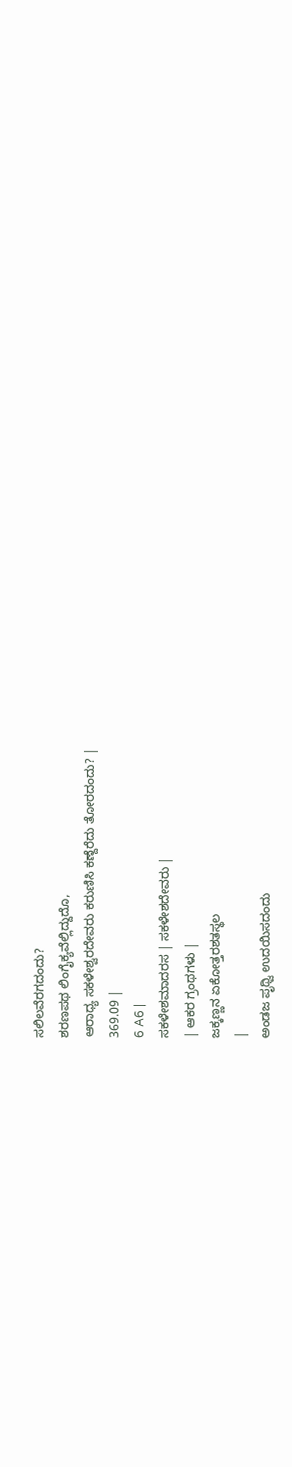ಸಲಿಲವೆರಗದಂದು?
ಶರಣಪಥ ಲಿಂಗೈಕ್ಯವೆಲ್ಲಿದ್ದುದೊ,
ಆರಾಧ್ಯ ಸಕಳೇಶ್ವರದೇವರು ಕರುಣಿಸಿ ಕಣ್ದೆರೆದು ತೋರದಂದು? |
369.09 |
6 A6 |
ಸಕಳೇಶಮಾದರಸ | ಸಕಳೇಶದೇವರು |
| ಆಕರ ಗ್ರಂಥಗಳು |
ಜಕ್ಕಣ್ಣನ ಏಕೋತ್ತರಶತಸ್ಥಲ
|
ಅಂಡಜ ಪೃಥ್ವಿ ಉದಯಿಸದಂದು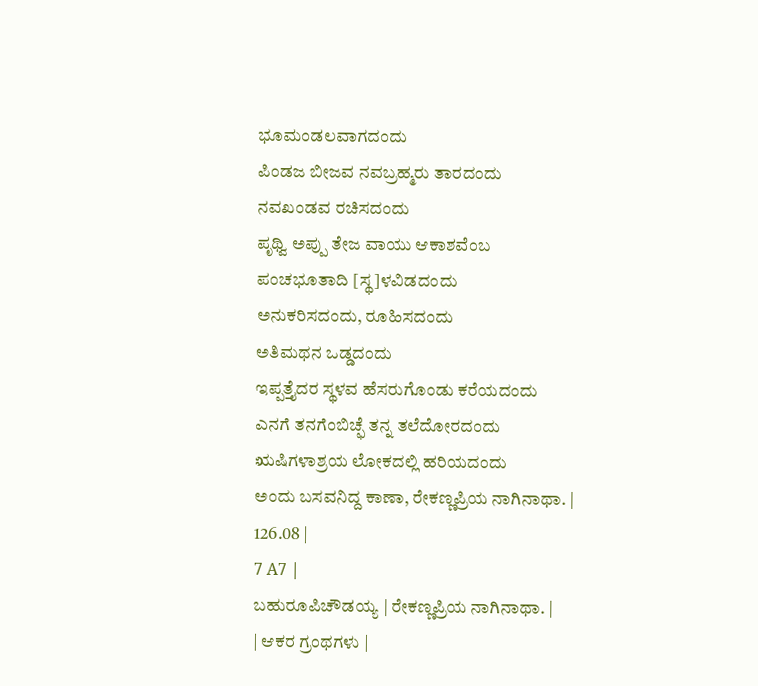ಭೂಮಂಡಲವಾಗದಂದು
ಪಿಂಡಜ ಬೀಜವ ನವಬ್ರಹ್ಮರು ತಾರದಂದು
ನವಖಂಡವ ರಚಿಸದಂದು
ಪೃಥ್ವಿ ಅಪ್ಪು ತೇಜ ವಾಯು ಆಕಾಶವೆಂಬ
ಪಂಚಭೂತಾದಿ [ಸ್ಥ]ಳವಿಡದಂದು
ಅನುಕರಿಸದಂದು, ರೂಹಿಸದಂದು
ಅತಿಮಥನ ಒಡ್ಡದಂದು
ಇಪ್ಪತ್ತೈದರ ಸ್ಥಳವ ಹೆಸರುಗೊಂಡು ಕರೆಯದಂದು
ಎನಗೆ ತನಗೆಂಬಿಚ್ಫೆ ತನ್ನ ತಲೆದೋರದಂದು
ಋಷಿಗಳಾಶ್ರಯ ಲೋಕದಲ್ಲಿ ಹರಿಯದಂದು
ಅಂದು ಬಸವನಿದ್ದ ಕಾಣಾ, ರೇಕಣ್ಣಪ್ರಿಯ ನಾಗಿನಾಥಾ. |
126.08 |
7 A7 |
ಬಹುರೂಪಿಚೌಡಯ್ಯ | ರೇಕಣ್ಣಪ್ರಿಯ ನಾಗಿನಾಥಾ. |
| ಆಕರ ಗ್ರಂಥಗಳು |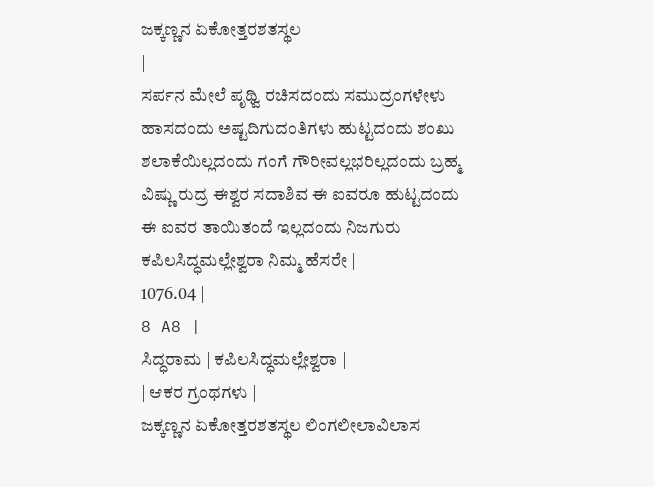ಜಕ್ಕಣ್ಣನ ಏಕೋತ್ತರಶತಸ್ಥಲ
|
ಸರ್ಪನ ಮೇಲೆ ಪೃಥ್ವಿ ರಚಿಸದಂದು ಸಮುದ್ರಂಗಳೇಳು ಹಾಸದಂದು ಅಷ್ಟದಿಗುದಂತಿಗಳು ಹುಟ್ಟದಂದು ಶಂಖು ಶಲಾಕೆಯಿಲ್ಲದಂದು ಗಂಗೆ ಗೌರೀವಲ್ಲಭರಿಲ್ಲದಂದು ಬ್ರಹ್ಮ ವಿಷ್ಣು ರುದ್ರ ಈಶ್ವರ ಸದಾಶಿವ ಈ ಐವರೂ ಹುಟ್ಟದಂದು ಈ ಐವರ ತಾಯಿತಂದೆ ಇಲ್ಲದಂದು ನಿಜಗುರು ಕಪಿಲಸಿದ್ಧಮಲ್ಲೇಶ್ವರಾ ನಿಮ್ಮ ಹೆಸರೇ |
1076.04 |
8 A8 |
ಸಿದ್ಧರಾಮ | ಕಪಿಲಸಿದ್ಧಮಲ್ಲೇಶ್ವರಾ |
| ಆಕರ ಗ್ರಂಥಗಳು |
ಜಕ್ಕಣ್ಣನ ಏಕೋತ್ತರಶತಸ್ಥಲ ಲಿಂಗಲೀಲಾವಿಲಾಸ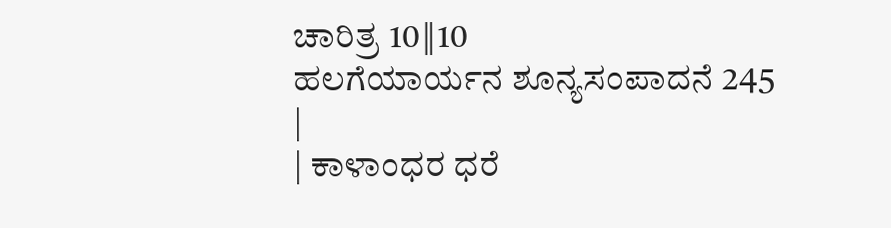ಚಾರಿತ್ರ 10‖10
ಹಲಗೆಯಾರ್ಯನ ಶೂನ್ಯಸಂಪಾದನೆ 245
|
| ಕಾಳಾಂಧರ ಧರೆ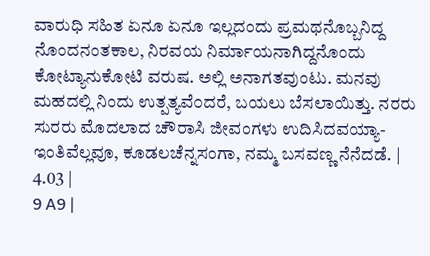ವಾರುಧಿ ಸಹಿತ ಏನೂ ಏನೂ ಇಲ್ಲದಂದು ಪ್ರಮಥನೊಬ್ಬನಿದ್ದ ನೊಂದನಂತಕಾಲ, ನಿರವಯ ನಿರ್ಮಾಯನಾಗಿದ್ದನೊಂದು ಕೋಟ್ಯಾನುಕೋಟಿ ವರುಷ. ಅಲ್ಲಿ ಅನಾಗತವುಂಟು. ಮನವು ಮಹದಲ್ಲಿ ನಿಂದು ಉತ್ಪತ್ಯವೆ೦ದರೆ, ಬಯಲು ಬೆಸಲಾಯಿತ್ತು. ನರರು ಸುರರು ಮೊದಲಾದ ಚೌರಾಸಿ ಜೀವಂಗಳು ಉದಿಸಿದವಯ್ಯಾ-ಇಂತಿವೆಲ್ಲವೂ, ಕೂಡಲಚೆನ್ನಸಂಗಾ, ನಮ್ಮ ಬಸವಣ್ಣ ನೆನೆದಡೆ. |
4.03 |
9 A9 |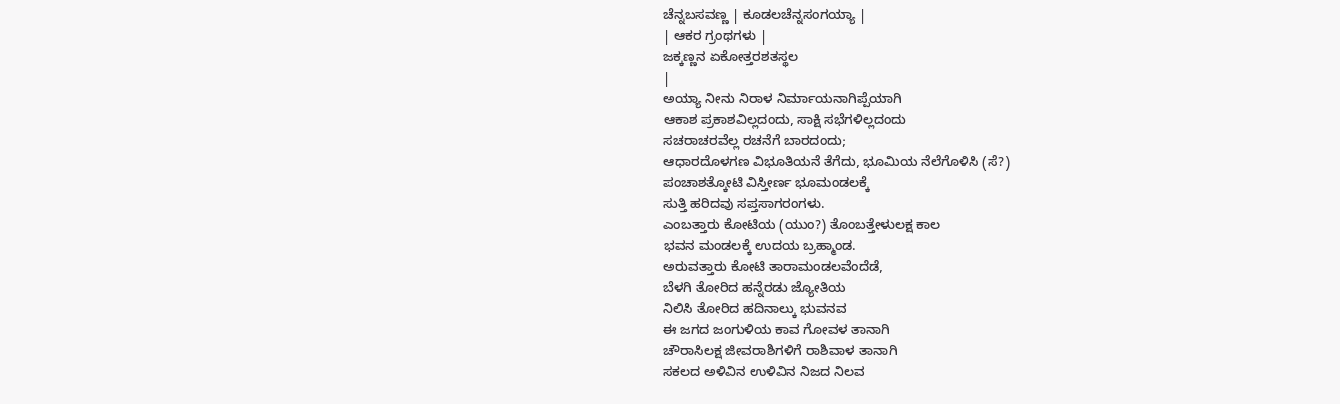ಚೆನ್ನಬಸವಣ್ಣ | ಕೂಡಲಚೆನ್ನಸಂಗಯ್ಯಾ |
| ಆಕರ ಗ್ರಂಥಗಳು |
ಜಕ್ಕಣ್ಣನ ಏಕೋತ್ತರಶತಸ್ಥಲ
|
ಅಯ್ಯಾ ನೀನು ನಿರಾಳ ನಿರ್ಮಾಯನಾಗಿಪ್ಪೆಯಾಗಿ
ಆಕಾಶ ಪ್ರಕಾಶವಿಲ್ಲದಂದು, ಸಾಕ್ಷಿ ಸಭೆಗಳಿಲ್ಲದಂದು
ಸಚರಾಚರವೆಲ್ಲ ರಚನೆಗೆ ಬಾರದಂದು;
ಆಧಾರದೊಳಗಣ ವಿಭೂತಿಯನೆ ತೆಗೆದು, ಭೂಮಿಯ ನೆಲೆಗೊಳಿಸಿ (ಸೆ?)
ಪಂಚಾಶತ್ಕೋಟಿ ವಿಸ್ತೀರ್ಣ ಭೂಮಂಡಲಕ್ಕೆ
ಸುತ್ತಿ ಹರಿದವು ಸಪ್ತಸಾಗರಂಗಳು.
ಎಂಬತ್ತಾರು ಕೋಟಿಯ (ಯುಂ?) ತೊಂಬತ್ತೇಳುಲಕ್ಷ ಕಾಲ
ಭವನ ಮಂಡಲಕ್ಕೆ ಉದಯ ಬ್ರಹ್ಮಾಂಡ.
ಅರುವತ್ತಾರು ಕೋಟಿ ತಾರಾಮಂಡಲವೆಂದೆಡೆ,
ಬೆಳಗಿ ತೋರಿದ ಹನ್ನೆರಡು ಜ್ಯೋತಿಯ
ನಿಲಿಸಿ ತೋರಿದ ಹದಿನಾಲ್ಕು ಭುವನವ
ಈ ಜಗದ ಜಂಗುಳಿಯ ಕಾವ ಗೋವಳ ತಾನಾಗಿ
ಚೌರಾಸಿಲಕ್ಷ ಜೀವರಾಶಿಗಳಿಗೆ ರಾಶಿವಾಳ ತಾನಾಗಿ
ಸಕಲದ ಅಳಿವಿನ ಉಳಿವಿನ ನಿಜದ ನಿಲವ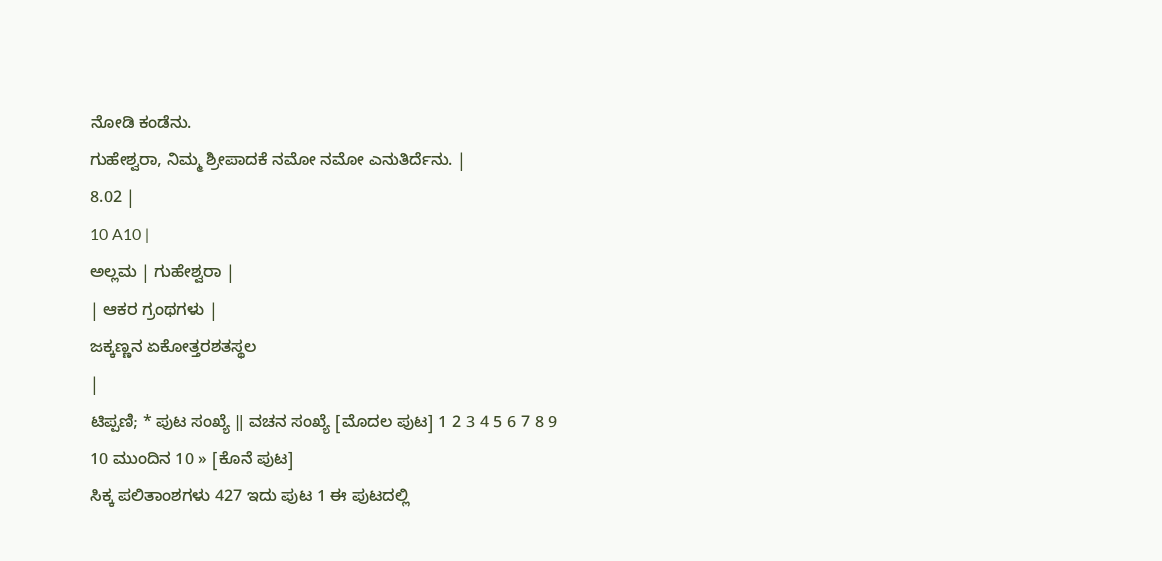ನೋಡಿ ಕಂಡೆನು.
ಗುಹೇಶ್ವರಾ, ನಿಮ್ಮ ಶ್ರೀಪಾದಕೆ ನಮೋ ನಮೋ ಎನುತಿರ್ದೆನು. |
8.02 |
10 A10 |
ಅಲ್ಲಮ | ಗುಹೇಶ್ವರಾ |
| ಆಕರ ಗ್ರಂಥಗಳು |
ಜಕ್ಕಣ್ಣನ ಏಕೋತ್ತರಶತಸ್ಥಲ
|
ಟಿಪ್ಪಣಿ; * ಪುಟ ಸಂಖ್ಯೆ ‖ ವಚನ ಸಂಖ್ಯೆ [ಮೊದಲ ಪುಟ] 1 2 3 4 5 6 7 8 9 10 ಮುಂದಿನ 10 » [ಕೊನೆ ಪುಟ]
ಸಿಕ್ಕ ಪಲಿತಾಂಶಗಳು 427 ಇದು ಪುಟ 1 ಈ ಪುಟದಲ್ಲಿ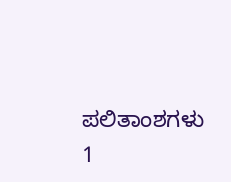ಪಲಿತಾಂಶಗಳು 1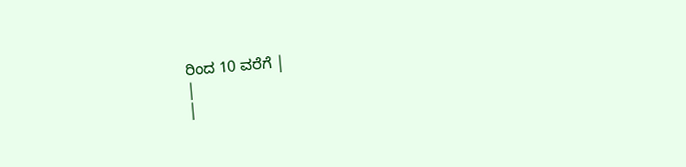ರಿಂದ 10 ವರೆಗೆ |
|
|